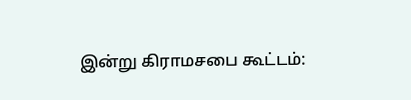இன்று கிராமசபை கூட்டம்: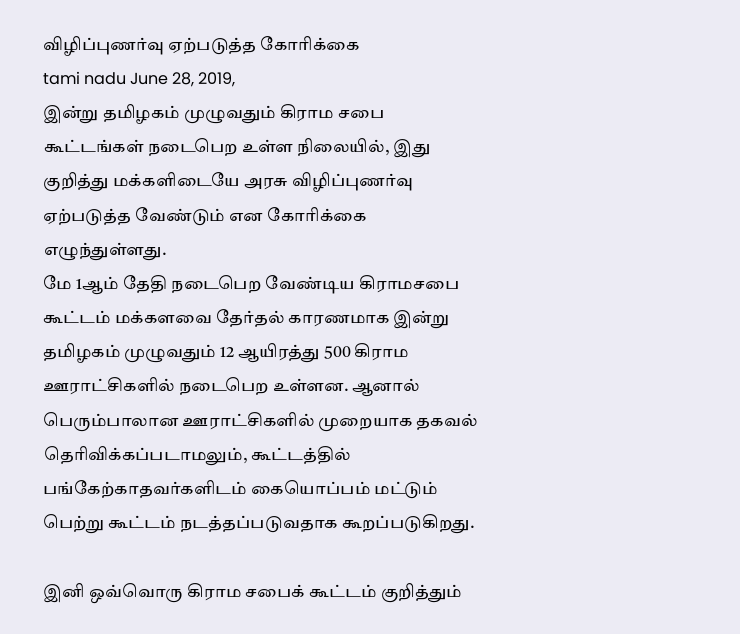விழிப்புணர்வு ஏற்படுத்த கோரிக்கை
tami nadu June 28, 2019,
இன்று தமிழகம் முழுவதும் கிராம சபை கூட்டங்கள் நடைபெற உள்ள நிலையில், இது குறித்து மக்களிடையே அரசு விழிப்புணர்வு ஏற்படுத்த வேண்டும் என கோரிக்கை எழுந்துள்ளது.
மே 1ஆம் தேதி நடைபெற வேண்டிய கிராமசபை கூட்டம் மக்களவை தேர்தல் காரணமாக இன்று தமிழகம் முழுவதும் 12 ஆயிரத்து 500 கிராம ஊராட்சிகளில் நடைபெற உள்ளன. ஆனால் பெரும்பாலான ஊராட்சிகளில் முறையாக தகவல் தெரிவிக்கப்படாமலும், கூட்டத்தில் பங்கேற்காதவர்களிடம் கையொப்பம் மட்டும் பெற்று கூட்டம் நடத்தப்படுவதாக கூறப்படுகிறது.

இனி ஒவ்வொரு கிராம சபைக் கூட்டம் குறித்தும்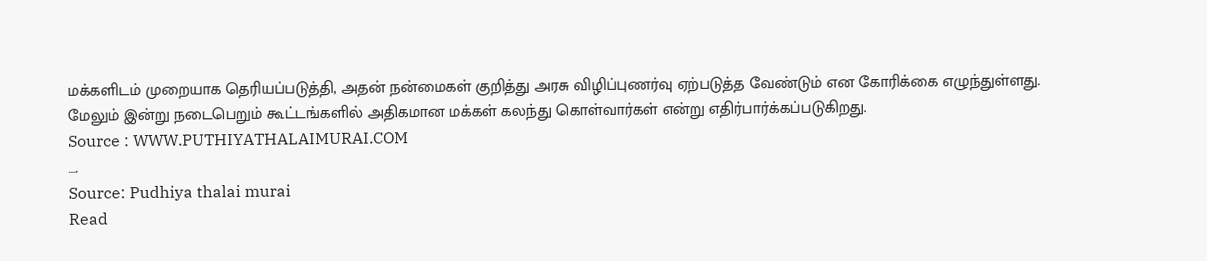மக்களிடம் முறையாக தெரியப்படுத்தி, அதன் நன்மைகள் குறித்து அரசு விழிப்புணர்வு ஏற்படுத்த வேண்டும் என கோரிக்கை எழுந்துள்ளது. மேலும் இன்று நடைபெறும் கூட்டங்களில் அதிகமான மக்கள் கலந்து கொள்வார்கள் என்று எதிர்பார்க்கப்படுகிறது.
Source : WWW.PUTHIYATHALAIMURAI.COM
….
Source: Pudhiya thalai murai
Read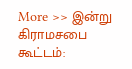More >> இன்று கிராமசபை கூட்டம்: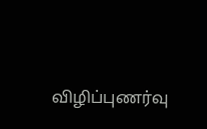விழிப்புணர்வு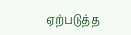ஏற்படுத்த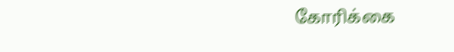கோரிக்கை